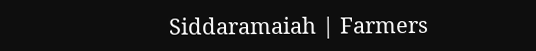Siddaramaiah | Farmers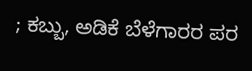; ಕಬ್ಬು, ಅಡಿಕೆ ಬೆಳೆಗಾರರ ಪರ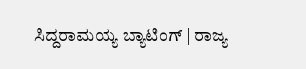ಸಿದ್ದರಾಮಯ್ಯ ಬ್ಯಾಟಿಂಗ್ | ರಾಜ್ಯ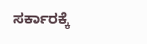ಸರ್ಕಾರಕ್ಕೆ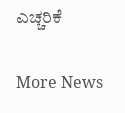ಎಚ್ಚರಿಕೆ

More News